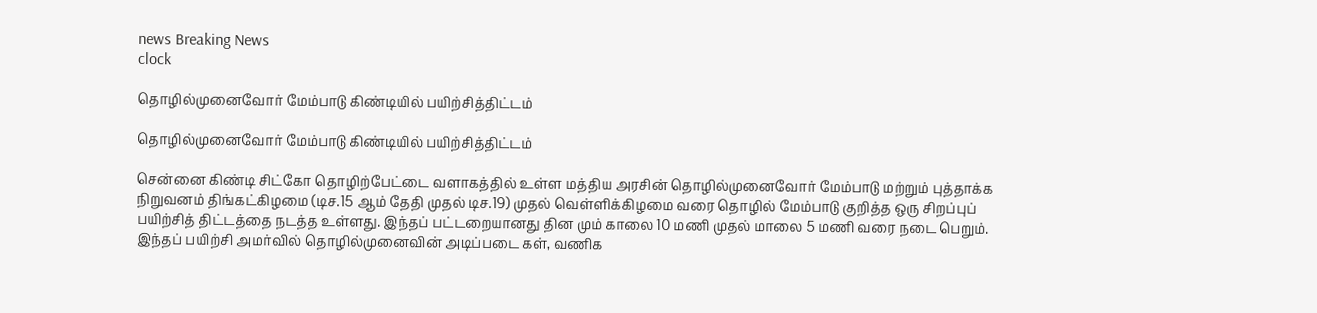news Breaking News
clock

தொழில்முனைவோர் மேம்பாடு கிண்டியில் பயிற்சித்திட்டம்

தொழில்முனைவோர் மேம்பாடு கிண்டியில் பயிற்சித்திட்டம்

சென்னை கிண்டி சிட்கோ தொழிற்பேட்டை வளாகத்தில் உள்ள மத்திய அரசின் தொழில்முனைவோர் மேம்பாடு மற்றும் புத்தாக்க நிறுவனம் திங்கட்கிழமை (டிச.15 ஆம் தேதி முதல் டிச.19) முதல் வெள்ளிக்கிழமை வரை தொழில் மேம்பாடு குறித்த ஒரு சிறப்புப் பயிற்சித் திட்டத்தை நடத்த உள்ளது. இந்தப் பட்டறையானது தின மும் காலை 10 மணி முதல் மாலை 5 மணி வரை நடை பெறும். இந்தப் பயிற்சி அமர்வில் தொழில்முனைவின் அடிப்படை கள், வணிக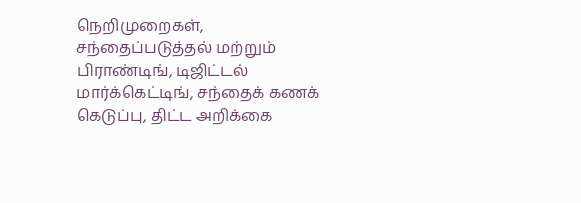நெறிமுறைகள், சந்தைப்படுத்தல் மற்றும் பிராண்டிங், டிஜிட்டல் மார்க்கெட்டிங், சந்தைக் கணக் கெடுப்பு, திட்ட அறிக்கை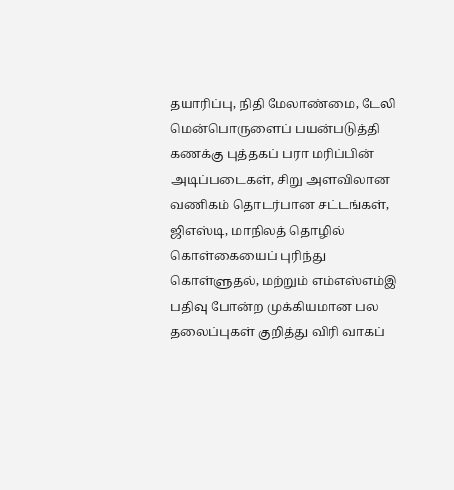தயாரிப்பு, நிதி மேலாண்மை, டேலி மென்பொருளைப் பயன்படுத்தி கணக்கு புத்தகப் பரா மரிப்பின் அடிப்படைகள், சிறு அளவிலான வணிகம் தொடர்பான சட்டங்கள், ஜிஎஸ்டி, மாநிலத் தொழில் கொள்கையைப் புரிந்து கொள்ளுதல், மற்றும் எம்எஸ்எம்இ பதிவு போன்ற முக்கியமான பல தலைப்புகள் குறித்து விரி வாகப்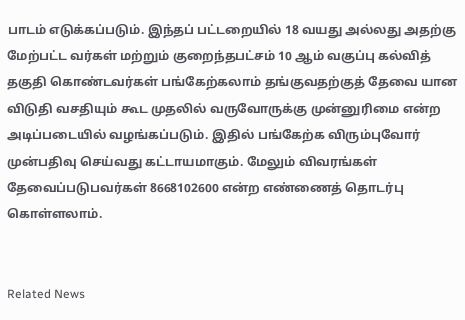பாடம் எடுக்கப்படும். இந்தப் பட்டறையில் 18 வயது அல்லது அதற்கு மேற்பட்ட வர்கள் மற்றும் குறைந்தபட்சம் 10 ஆம் வகுப்பு கல்வித் தகுதி கொண்டவர்கள் பங்கேற்கலாம் தங்குவதற்குத் தேவை யான விடுதி வசதியும் கூட முதலில் வருவோருக்கு முன்னுரிமை என்ற அடிப்படையில் வழங்கப்படும். இதில் பங்கேற்க விரும்புவோர் முன்பதிவு செய்வது கட்டாயமாகும். மேலும் விவரங்கள் தேவைப்படுபவர்கள் 8668102600 என்ற எண்ணைத் தொடர்பு கொள்ளலாம்.


Related News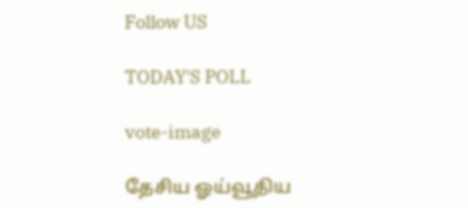Follow US

TODAY'S POLL

vote-image

தேசிய ஓய்வூதிய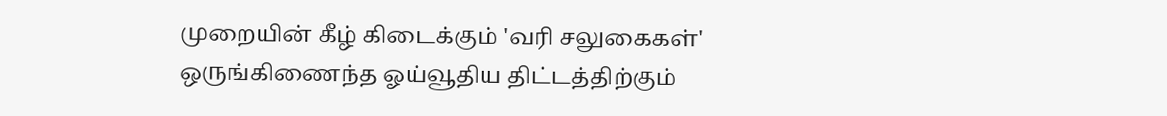முறையின் கீழ் கிடைக்கும் 'வரி சலுகைகள்' ஒருங்கிணைந்த ஓய்வூதிய திட்டத்திற்கும்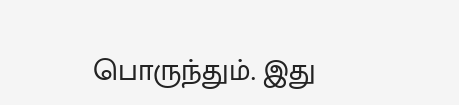பொருந்தும். இது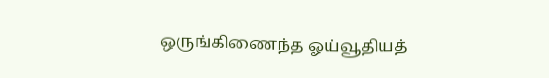ஒருங்கிணைந்த ஓய்வூதியத்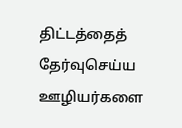திட்டத்தைத் தேர்வுசெய்ய ஊழியர்களை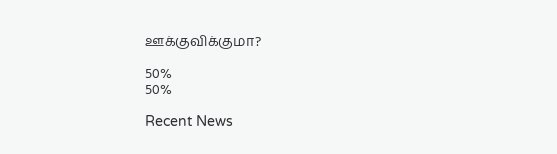ஊக்குவிக்குமா?

50%
50%

Recent News